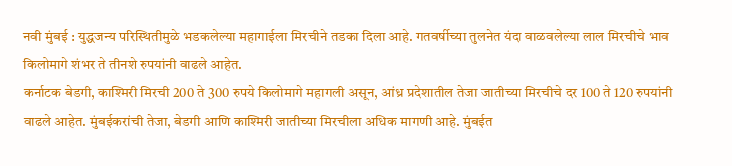नवी मुंबई : युद्धजन्य परिस्थितीमुळे भडकलेल्या महागाईला मिरचीने तडका दिला आहे. गतवर्षीच्या तुलनेत यंदा वाळवलेल्या लाल मिरचीचे भाव किलोमागे शंभर ते तीनशे रुपयांनी वाढले आहेत.
कर्नाटक बेडगी, काश्मिरी मिरची 200 ते 300 रुपये किलोमागे महागली असून, आंध्र प्रदेशातील तेजा जातीच्या मिरचीचे दर 100 ते 120 रुपयांनी वाढले आहेत. मुंबईकरांची तेजा, बेडगी आणि काश्मिरी जातीच्या मिरचीला अधिक मागणी आहे. मुंबईत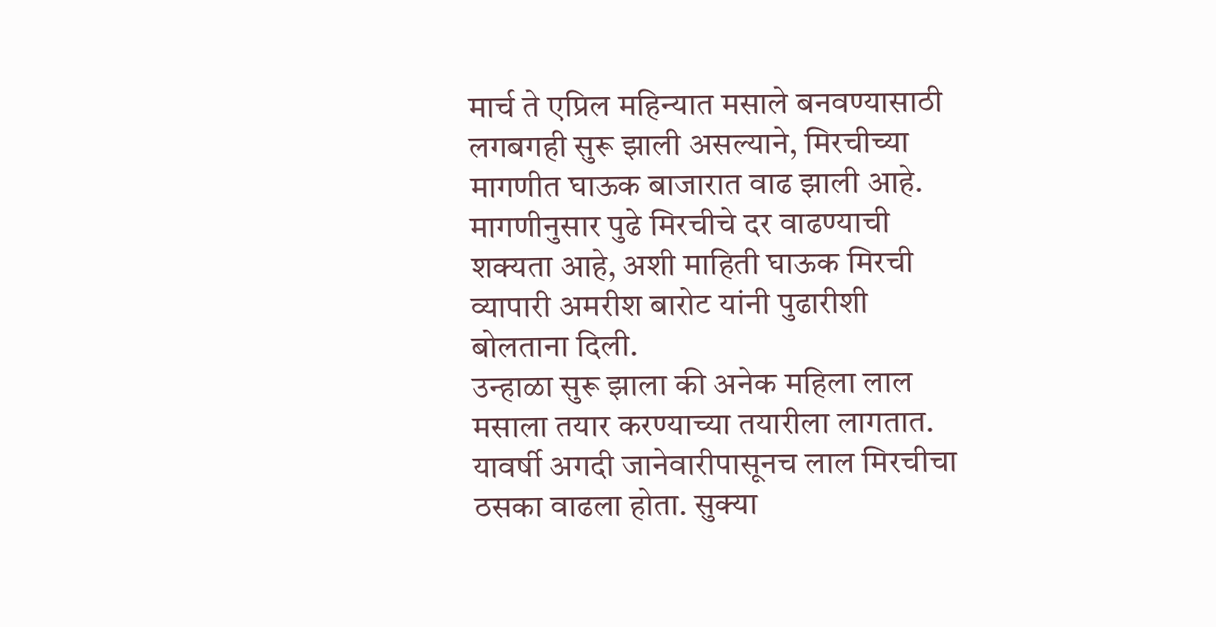मार्च ते एप्रिल महिन्यात मसाले बनवण्यासाठी लगबगही सुरू झाली असल्याने, मिरचीच्या मागणीत घाऊक बाजारात वाढ झाली आहे. मागणीनुसार पुढे मिरचीचे दर वाढण्याची शक्यता आहे, अशी माहिती घाऊक मिरची व्यापारी अमरीश बारोट यांनी पुढारीशी बोलताना दिली.
उन्हाळा सुरू झाला की अनेक महिला लाल मसाला तयार करण्याच्या तयारीला लागतात. यावर्षी अगदी जानेवारीपासूनच लाल मिरचीचा ठसका वाढला होता. सुक्या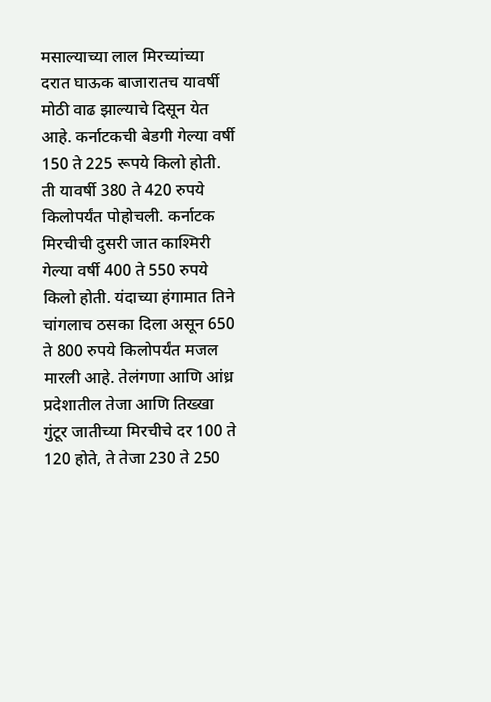मसाल्याच्या लाल मिरच्यांच्या दरात घाऊक बाजारातच यावर्षी मोठी वाढ झाल्याचे दिसून येत आहे. कर्नाटकची बेडगी गेल्या वर्षी 150 ते 225 रूपये किलो होती. ती यावर्षी 380 ते 420 रुपये किलोपर्यंत पोहोचली. कर्नाटक मिरचीची दुसरी जात काश्मिरी गेल्या वर्षी 400 ते 550 रुपये किलो होती. यंदाच्या हंगामात तिने चांगलाच ठसका दिला असून 650 ते 800 रुपये किलोपर्यंत मजल मारली आहे. तेलंगणा आणि आंध्र प्रदेशातील तेजा आणि तिख्खा गुंटूर जातीच्या मिरचीचे दर 100 ते 120 होते, ते तेजा 230 ते 250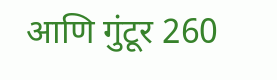आणि गुंटूर 260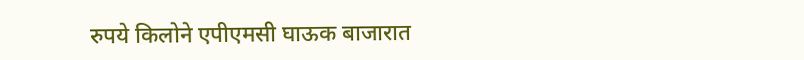रुपये किलोने एपीएमसी घाऊक बाजारात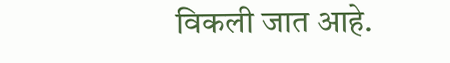विकली जात आहे.